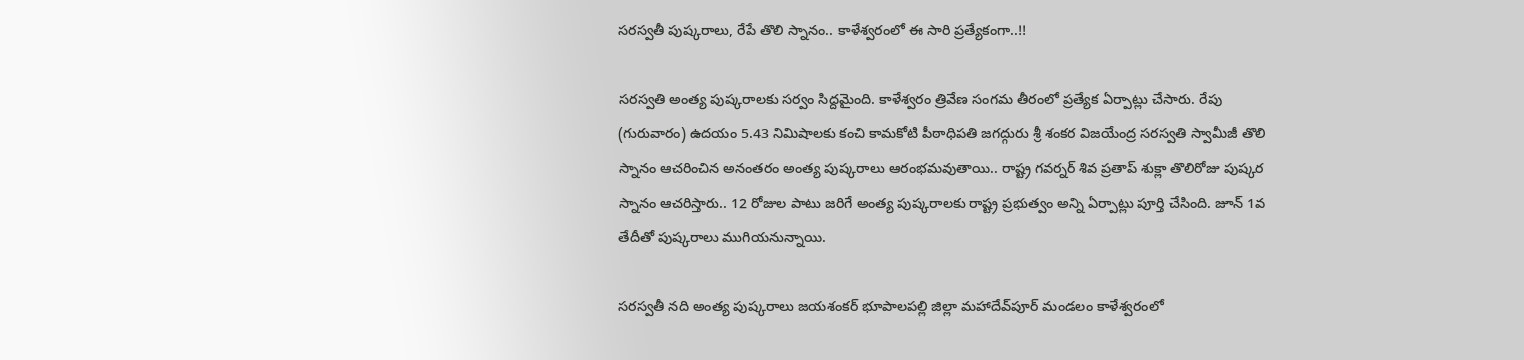సరస్వతీ పుష్కరాలు, రేపే తొలి స్నానం.. కాళేశ్వరంలో ఈ సారి ప్రత్యేకంగా..!!

సరస్వతి అంత్య పుష్కరాలకు సర్వం సిద్దమైంది. కాళేశ్వరం త్రివేణ సంగమ తీరంలో ప్రత్యేక ఏర్పాట్లు చేసారు. రేపు (గురువారం) ఉదయం 5.43 నిమిషాలకు కంచి కామకోటి పీఠాధిపతి జగద్గురు శ్రీ శంకర విజయేంద్ర సరస్వతి స్వామీజీ తొలి స్నానం ఆచరించిన అనంతరం అంత్య పుష్కరాలు ఆరంభమవుతాయి.. రాష్ట్ర గవర్నర్ శివ ప్రతాప్ శుక్లా తొలిరోజు పుష్కర స్నానం ఆచరిస్తారు.. 12 రోజుల పాటు జరిగే అంత్య పుష్కరాలకు రాష్ట్ర ప్రభుత్వం అన్ని ఏర్పాట్లు పూర్తి చేసింది. జూన్ 1వ తేదీతో పుష్కరాలు ముగియనున్నాయి.

సరస్వతీ నది అంత్య పుష్కరాలు జయశంకర్‌ భూపాలపల్లి జిల్లా మహాదేవ్‌పూర్‌ మండలం కాళేశ్వరంలో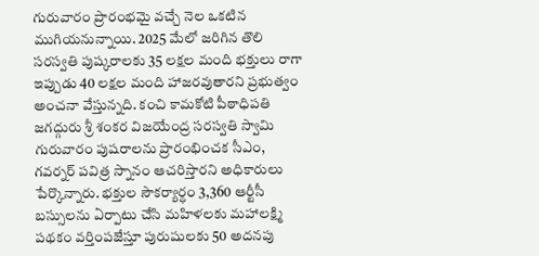గురువారం ప్రారంభమై వచ్చే నెల ఒకటిన ముగియనున్నాయి. 2025 మేలో జరిగిన తొలి సరస్వతి పుష్కరాలకు 35 లక్షల మంది భక్తులు రాగా ఇప్పుడు 40 లక్షల మంది హాజరవుతారని ప్రభుత్వం అంచనా వేస్తున్నది. కంచి కామకోటి పీఠాధిపతి జగద్గురు శ్రీ శంకర విజయేంద్ర సరస్వతి స్వామి గురువారం పుషరాలను ప్రారంభించక సీఎం, గవర్నర్‌ పవిత్ర స్నానం ఆచరిస్తారని అధికారులు పేర్కొన్నారు. భక్తుల సౌకర్యార్ధం 3,360 ఆర్టీసీ బస్సులను ఏర్పాటు చేసి మహిళలకు మహాలక్ష్మి పథకం వర్తింపజేస్తూ పురుషులకు 50 అదనపు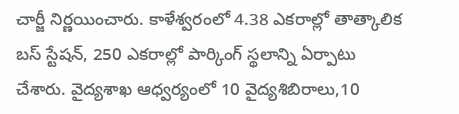చార్జీ నిర్ణయించారు. కాళేశ్వరంలో 4.38 ఎకరాల్లో తాత్కాలిక బస్‌ స్టేషన్‌, 250 ఎకరాల్లో పార్కింగ్‌ స్థలాన్ని ఏర్పాటు చేశారు. వైద్యశాఖ ఆధ్వర్యంలో 10 వైద్యశిబిరాలు,10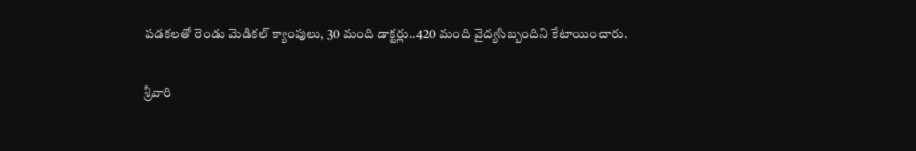పడకలతో రెండు మెడికల్‌ క్యాంపులు, 30 మంది డాక్టర్లు..420 మంది వైద్యసిబ్బందిని కేటాయించారు.

శ్రీవారి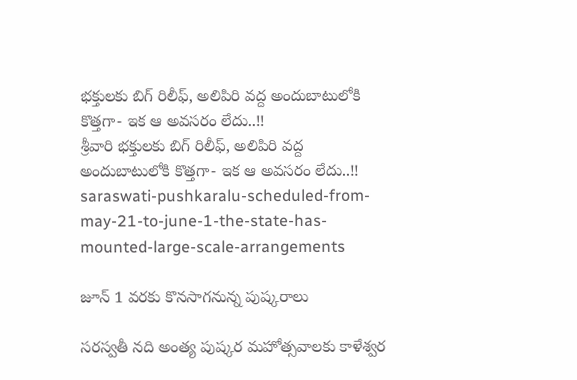భక్తులకు బిగ్ రిలీఫ్, అలిపిరి వద్ద అందుబాటులోకి కొత్తగా- ఇక ఆ అవసరం లేదు..!!
శ్రీవారి భక్తులకు బిగ్ రిలీఫ్, అలిపిరి వద్ద అందుబాటులోకి కొత్తగా- ఇక ఆ అవసరం లేదు..!!
saraswati-pushkaralu-scheduled-from-may-21-to-june-1-the-state-has-mounted-large-scale-arrangements

జూన్ 1 వరకు కొనసాగనున్న పుష్కరాలు

సరస్వతీ నది అంత్య పుష్కర మహోత్సవాలకు కాళేశ్వర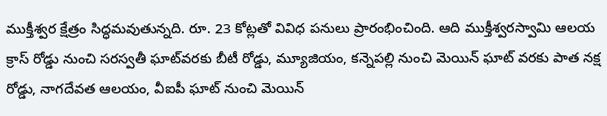ముక్తీశ్వర క్షేత్రం సిద్ధమవుతున్నది. రూ. 23 కోట్లతో వివిధ పనులు ప్రారంభించింది. ఆది ముక్తీశ్వరస్వామి ఆలయ క్రాస్‌ రోడ్డు నుంచి సరస్వతీ ఘాట్‌వరకు బీటీ రోడ్డు, మ్యూజియం, కన్నెపల్లి నుంచి మెయిన్‌ ఘాట్‌ వరకు పాత నక్ష రోడ్డు, నాగదేవత ఆలయం, వీఐపీ ఘాట్‌ నుంచి మెయిన్‌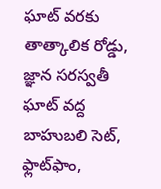ఘాట్‌ వరకు తాత్కాలిక రోడ్డు, జ్ఞాన సరస్వతీ ఘాట్‌ వద్ద బాహుబలి సెట్‌, ఫ్లాట్‌ఫాం,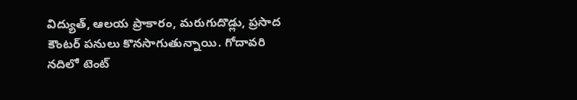విద్యుత్‌, ఆలయ ప్రాకారం, మరుగుదొడ్లు, ప్రసాద కౌంటర్‌ పనులు కొనసాగుతున్నాయి. గోదావరి నదిలో టెంట్‌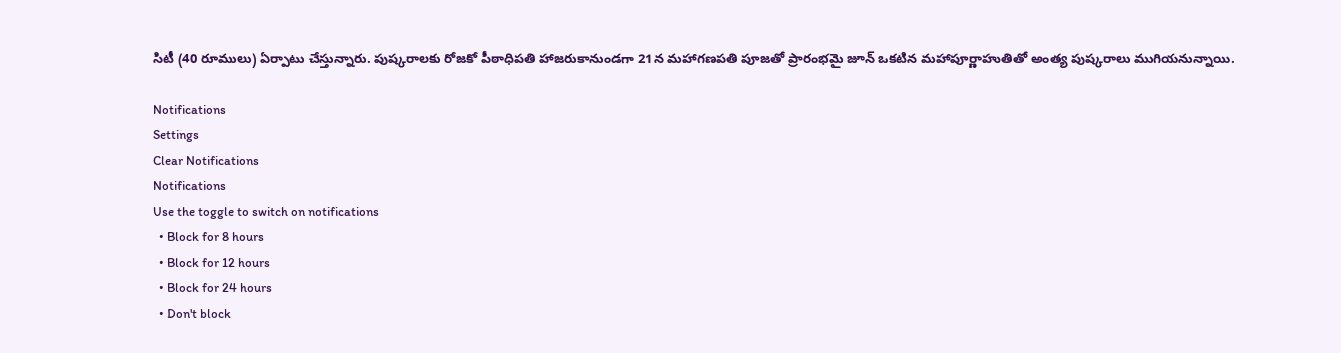సిటీ (40 రూములు) ఏర్పాటు చేస్తున్నారు. పుష్కరాలకు రోజకో పీఠాధిపతి హాజరుకానుండగా 21న మహాగణపతి పూజతో ప్రారంభమై జూన్‌ ఒకటిన మహాపూర్ణాహుతితో అంత్య పుష్కరాలు ముగియనున్నాయి.

Notifications
Settings
Clear Notifications
Notifications
Use the toggle to switch on notifications
  • Block for 8 hours
  • Block for 12 hours
  • Block for 24 hours
  • Don't block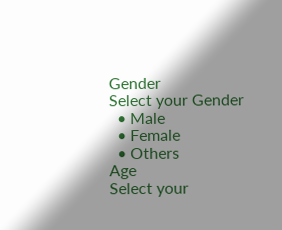Gender
Select your Gender
  • Male
  • Female
  • Others
Age
Select your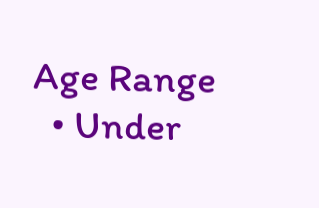Age Range
  • Under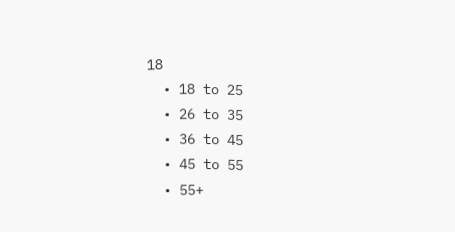18
  • 18 to 25
  • 26 to 35
  • 36 to 45
  • 45 to 55
  • 55+